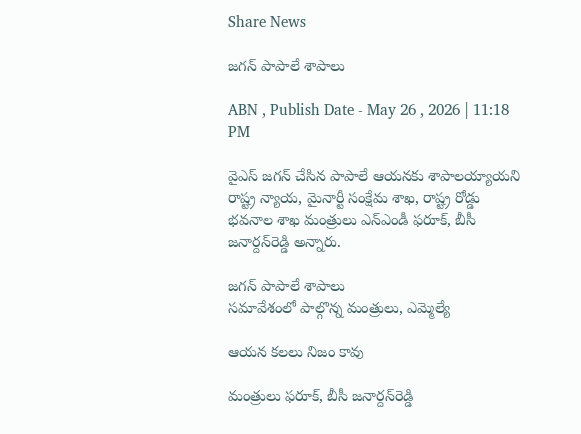Share News

జగన్‌ పాపాలే శాపాలు

ABN , Publish Date - May 26 , 2026 | 11:18 PM

వైఎస్‌ జగన్‌ చేసిన పాపాలే ఆయనకు శాపాలయ్యాయని రాష్ట్ర న్యాయ, మైనార్టీ సంక్షేమ శాఖ, రాష్ట్ర రోడ్డు భవనాల శాఖ మంత్రులు ఎన్‌ఎండీ ఫరూక్‌, బీసీ జనార్దన్‌రెడ్డి అన్నారు.

జగన్‌ పాపాలే శాపాలు
సమావేశంలో పాల్గొన్న మంత్రులు, ఎమ్మెల్యే

ఆయన కలలు నిజం కావు

మంత్రులు ఫరూక్‌, బీసీ జనార్దన్‌రెడ్డి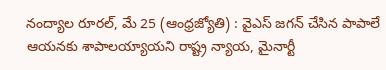నంద్యాల రూరల్‌, మే 25 (ఆంధ్రజ్యోతి) : వైఎస్‌ జగన్‌ చేసిన పాపాలే ఆయనకు శాపాలయ్యాయని రాష్ట్ర న్యాయ, మైనార్టీ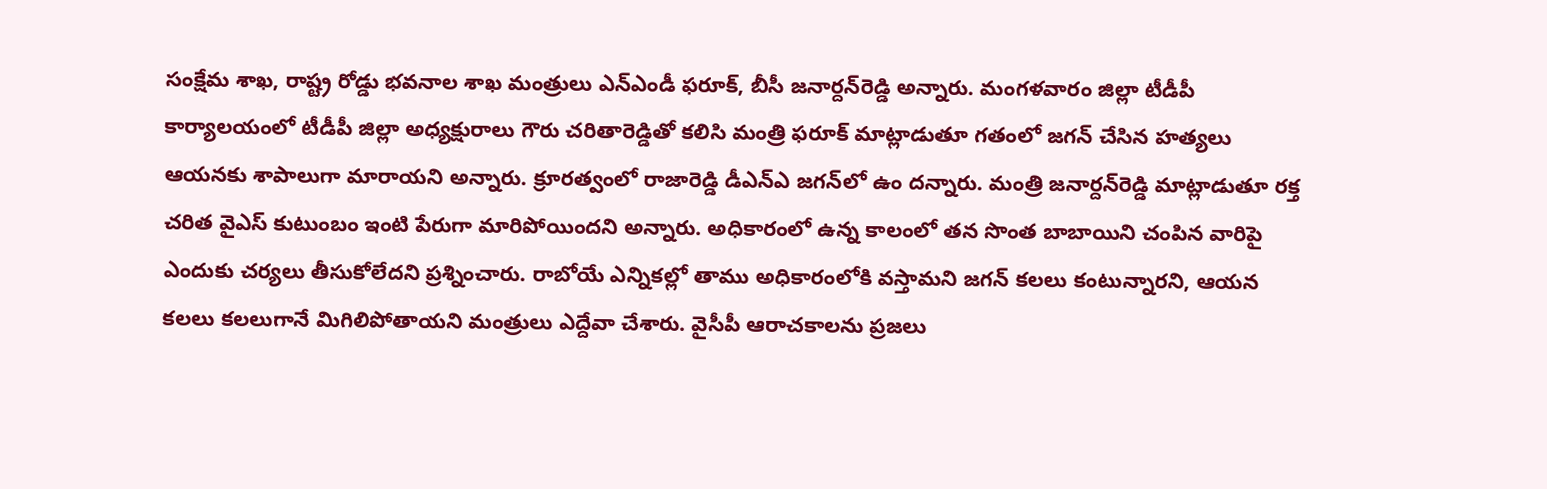సంక్షేమ శాఖ, రాష్ట్ర రోడ్డు భవనాల శాఖ మంత్రులు ఎన్‌ఎండీ ఫరూక్‌, బీసీ జనార్దన్‌రెడ్డి అన్నారు. మంగళవారం జిల్లా టీడీపీ కార్యాలయంలో టీడీపీ జిల్లా అధ్యక్షురాలు గౌరు చరితారెడ్డితో కలిసి మంత్రి ఫరూక్‌ మాట్లాడుతూ గతంలో జగన్‌ చేసిన హత్యలు ఆయనకు శాపాలుగా మారాయని అన్నారు. క్రూరత్వంలో రాజారెడ్డి డీఎన్‌ఎ జగన్‌లో ఉం దన్నారు. మంత్రి జనార్దన్‌రెడ్డి మాట్లాడుతూ రక్త చరిత వైఎస్‌ కుటుంబం ఇంటి పేరుగా మారిపోయిందని అన్నారు. అధికారంలో ఉన్న కాలంలో తన సొంత బాబాయిని చంపిన వారిపై ఎందుకు చర్యలు తీసుకోలేదని ప్రశ్నించారు. రాబోయే ఎన్నికల్లో తాము అధికారంలోకి వస్తామని జగన్‌ కలలు కంటున్నారని, ఆయన కలలు కలలుగానే మిగిలిపోతాయని మంత్రులు ఎద్దేవా చేశారు. వైసీపీ ఆరాచకాలను ప్రజలు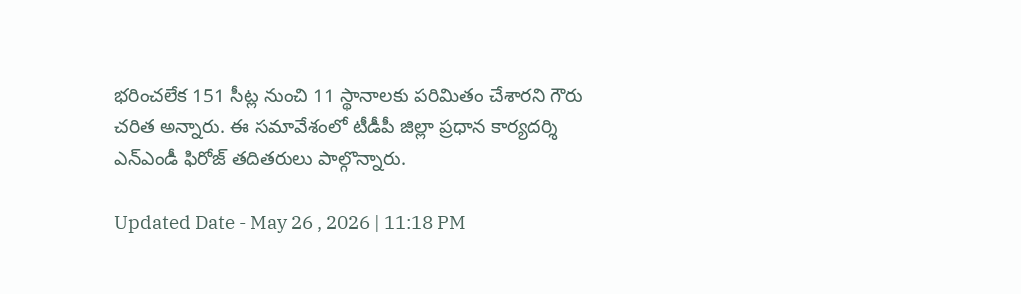భరించలేక 151 సీట్ల నుంచి 11 స్థానాలకు పరిమితం చేశారని గౌరు చరిత అన్నారు. ఈ సమావేశంలో టీడీపీ జిల్లా ప్రధాన కార్యదర్శి ఎన్‌ఎండీ ఫిరోజ్‌ తదితరులు పాల్గొన్నారు.

Updated Date - May 26 , 2026 | 11:18 PM